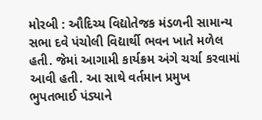મોરબી : ઔદિચ્ય વિદ્યોતેજક મંડળની સામાન્ય સભા દવે પંચોલી વિદ્યાર્થી ભવન ખાતે મળેલ હતી. જેમાં આગામી કાર્યક્રમ અંગે ચર્ચા કરવામાં આવી હતી. આ સાથે વર્તમાન પ્રમુખ ભુપતભાઈ પંડ્યાને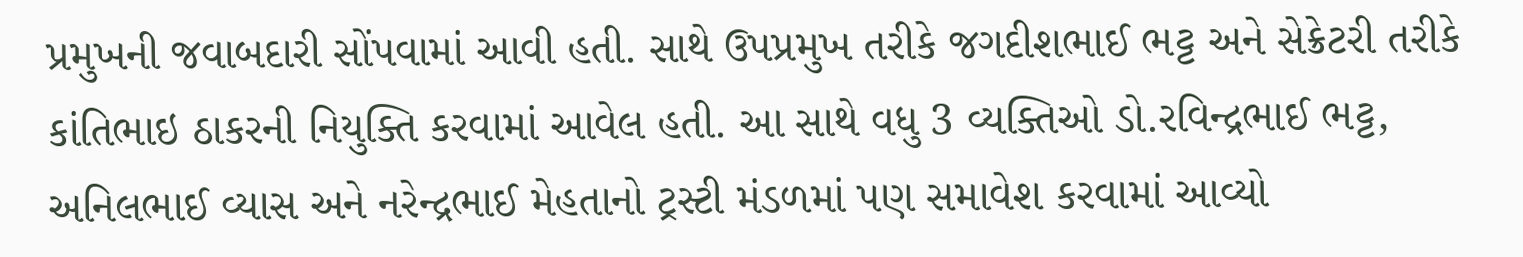પ્રમુખની જવાબદારી સોંપવામાં આવી હતી. સાથે ઉપપ્રમુખ તરીકે જગદીશભાઈ ભટ્ટ અને સેક્રેટરી તરીકે કાંતિભાઇ ઠાકરની નિયુક્તિ કરવામાં આવેલ હતી. આ સાથે વધુ 3 વ્યક્તિઓ ડો.રવિન્દ્રભાઈ ભટ્ટ, અનિલભાઈ વ્યાસ અને નરેન્દ્રભાઈ મેહતાનો ટ્રસ્ટી મંડળમાં પણ સમાવેશ કરવામાં આવ્યો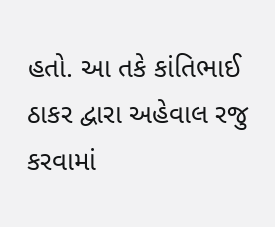હતો. આ તકે કાંતિભાઈ ઠાકર દ્વારા અહેવાલ રજુ કરવામાં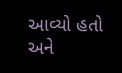આવ્યો હતો અને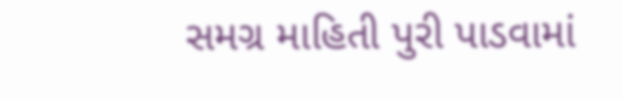સમગ્ર માહિતી પુરી પાડવામાં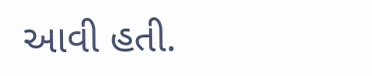આવી હતી.